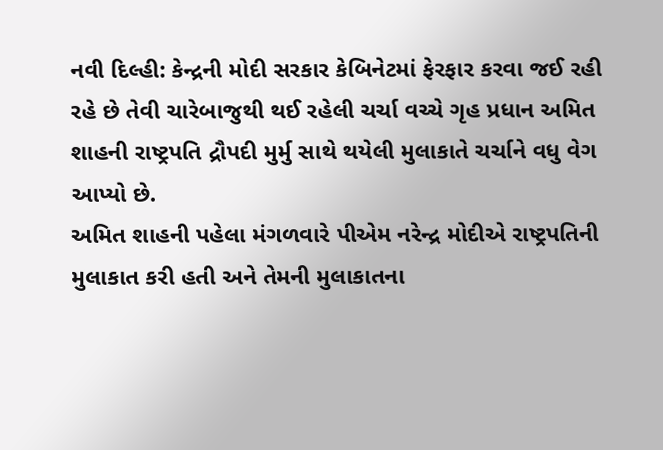નવી દિલ્હી: કેન્દ્રની મોદી સરકાર કેબિનેટમાં ફેરફાર કરવા જઈ રહી રહે છે તેવી ચારેબાજુથી થઈ રહેલી ચર્ચા વચ્ચે ગૃહ પ્રધાન અમિત શાહની રાષ્ટ્રપતિ દ્રૌપદી મુર્મુ સાથે થયેલી મુલાકાતે ચર્ચાને વધુ વેગ આપ્યો છે.
અમિત શાહની પહેલા મંગળવારે પીએમ નરેન્દ્ર મોદીએ રાષ્ટ્રપતિની મુલાકાત કરી હતી અને તેમની મુલાકાતના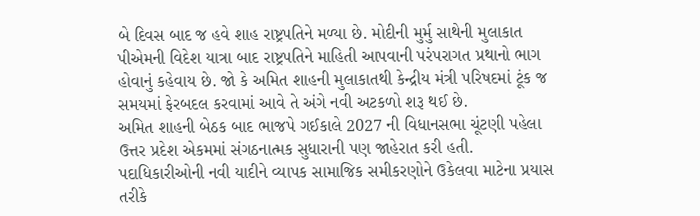બે દિવસ બાદ જ હવે શાહ રાષ્ટ્રપતિને મળ્યા છે. મોદીની મુર્મુ સાથેની મુલાકાત પીએમની વિદેશ યાત્રા બાદ રાષ્ટ્રપતિને માહિતી આપવાની પરંપરાગત પ્રથાનો ભાગ હોવાનું કહેવાય છે. જો કે અમિત શાહની મુલાકાતથી કેન્દ્રીય મંત્રી પરિષદમાં ટૂંક જ સમયમાં ફેરબદલ કરવામાં આવે તે અંગે નવી અટકળો શરૂ થઈ છે.
અમિત શાહની બેઠક બાદ ભાજપે ગઈકાલે 2027 ની વિધાનસભા ચૂંટણી પહેલા ઉત્તર પ્રદેશ એકમમાં સંગઠનાત્મક સુધારાની પણ જાહેરાત કરી હતી. પદાધિકારીઓની નવી યાદીને વ્યાપક સામાજિક સમીકરણોને ઉકેલવા માટેના પ્રયાસ તરીકે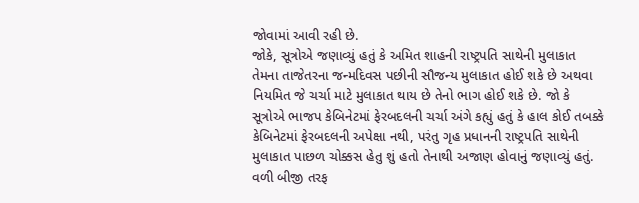જોવામાં આવી રહી છે.
જોકે, સૂત્રોએ જણાવ્યું હતું કે અમિત શાહની રાષ્ટ્રપતિ સાથેની મુલાકાત તેમના તાજેતરના જન્મદિવસ પછીની સૌજન્ય મુલાકાત હોઈ શકે છે અથવા નિયમિત જે ચર્ચા માટે મુલાકાત થાય છે તેનો ભાગ હોઈ શકે છે. જો કે સૂત્રોએ ભાજપ કેબિનેટમાં ફેરબદલની ચર્ચા અંગે કહ્યું હતું કે હાલ કોઈ તબક્કે કેબિનેટમાં ફેરબદલની અપેક્ષા નથી, પરંતુ ગૃહ પ્રધાનની રાષ્ટ્રપતિ સાથેની મુલાકાત પાછળ ચોક્કસ હેતુ શું હતો તેનાથી અજાણ હોવાનું જણાવ્યું હતું.
વળી બીજી તરફ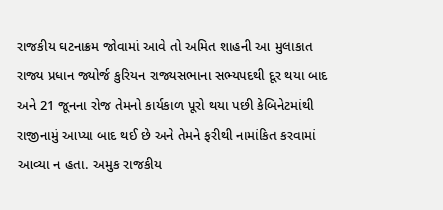રાજકીય ઘટનાક્રમ જોવામાં આવે તો અમિત શાહની આ મુલાકાત રાજ્ય પ્રધાન જ્યોર્જ કુરિયન રાજ્યસભાના સભ્યપદથી દૂર થયા બાદ અને 21 જૂનના રોજ તેમનો કાર્યકાળ પૂરો થયા પછી કેબિનેટમાંથી રાજીનામું આપ્યા બાદ થઈ છે અને તેમને ફરીથી નામાંકિત કરવામાં આવ્યા ન હતા. અમુક રાજકીય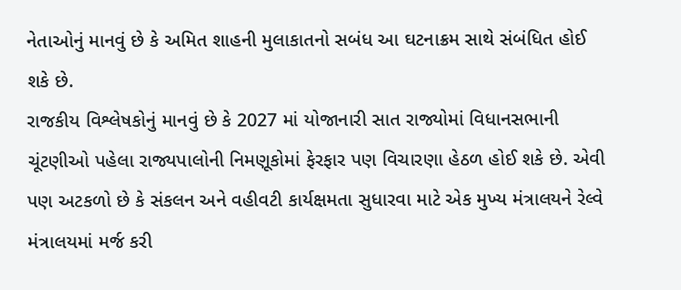નેતાઓનું માનવું છે કે અમિત શાહની મુલાકાતનો સબંધ આ ઘટનાક્રમ સાથે સંબંધિત હોઈ શકે છે.
રાજકીય વિશ્લેષકોનું માનવું છે કે 2027 માં યોજાનારી સાત રાજ્યોમાં વિધાનસભાની ચૂંટણીઓ પહેલા રાજ્યપાલોની નિમણૂકોમાં ફેરફાર પણ વિચારણા હેઠળ હોઈ શકે છે. એવી પણ અટકળો છે કે સંકલન અને વહીવટી કાર્યક્ષમતા સુધારવા માટે એક મુખ્ય મંત્રાલયને રેલ્વે મંત્રાલયમાં મર્જ કરી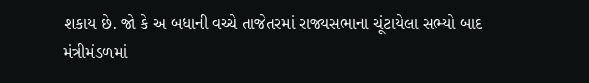શકાય છે. જો કે અ બધાની વચ્ચે તાજેતરમાં રાજ્યસભાના ચૂંટાયેલા સભ્યો બાદ મંત્રીમંડળમાં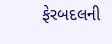ફેરબદલની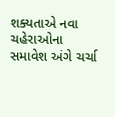શક્યતાએ નવા ચહેરાઓના સમાવેશ અંગે ચર્ચા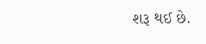શરૂ થઈ છે.